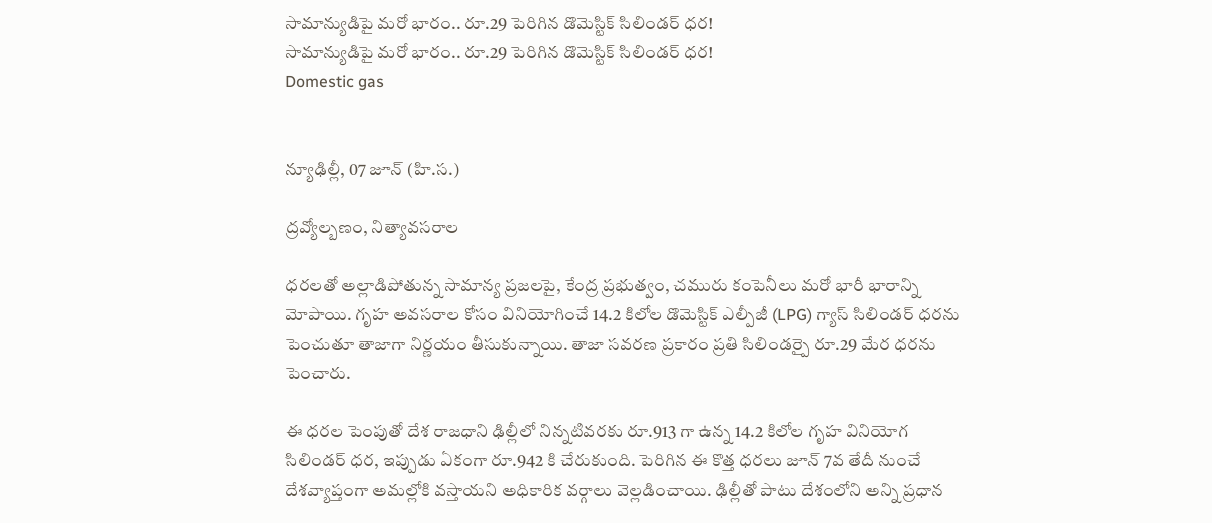సామాన్యుడిపై మరో భారం.. రూ.29 పెరిగిన డొమెస్టిక్ సిలిండర్ ధర!
సామాన్యుడిపై మరో భారం.. రూ.29 పెరిగిన డొమెస్టిక్ సిలిండర్ ధర!
Domestic gas


న్యూఢిల్లీ, 07 జూన్ (హి.స.)

ద్రవ్యోల్బణం, నిత్యావసరాల

ధరలతో అల్లాడిపోతున్న సామాన్య ప్రజలపై, కేంద్ర ప్రభుత్వం, చమురు కంపెనీలు మరో భారీ భారాన్ని మోపాయి. గృహ అవసరాల కోసం వినియోగించే 14.2 కిలోల డొమెస్టిక్ ఎల్పీజీ (LPG) గ్యాస్ సిలిండర్ ధరను పెంచుతూ తాజాగా నిర్ణయం తీసుకున్నాయి. తాజా సవరణ ప్రకారం ప్రతి సిలిండర్పై రూ.29 మేర ధరను పెంచారు.

ఈ ధరల పెంపుతో దేశ రాజధాని ఢిల్లీలో నిన్నటివరకు రూ.913 గా ఉన్న 14.2 కిలోల గృహ వినియోగ సిలిండర్ ధర, ఇప్పుడు ఏకంగా రూ.942 కి చేరుకుంది. పెరిగిన ఈ కొత్త ధరలు జూన్ 7వ తేదీ నుంచే దేశవ్యాప్తంగా అమల్లోకి వస్తాయని అధికారిక వర్గాలు వెల్లడించాయి. ఢిల్లీతో పాటు దేశంలోని అన్ని ప్రధాన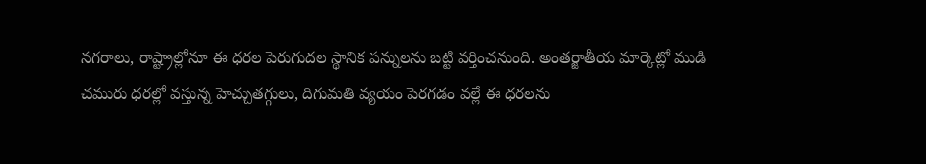నగరాలు, రాష్ట్రాల్లోనూ ఈ ధరల పెరుగుదల స్థానిక పన్నులను బట్టి వర్తించనుంది. అంతర్జాతీయ మార్కెట్లో ముడి చమురు ధరల్లో వస్తున్న హెచ్చుతగ్గులు, దిగుమతి వ్యయం పెరగడం వల్లే ఈ ధరలను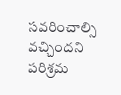సవరించాల్సి వచ్చిందని పరిశ్రమ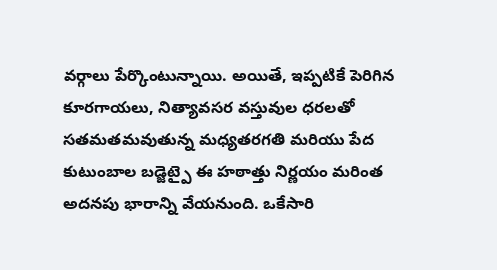వర్గాలు పేర్కొంటున్నాయి. అయితే, ఇప్పటికే పెరిగిన కూరగాయలు, నిత్యావసర వస్తువుల ధరలతో సతమతమవుతున్న మధ్యతరగతి మరియు పేద కుటుంబాల బడ్జెట్పై ఈ హఠాత్తు నిర్ణయం మరింత అదనపు భారాన్ని వేయనుంది. ఒకేసారి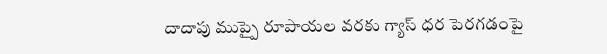దాదాపు ముప్పై రూపాయల వరకు గ్యాస్ ధర పెరగడంపై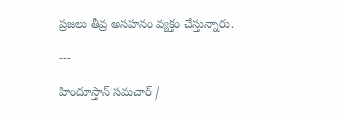ప్రజలు తీవ్ర అసహనం వ్యక్తం చేస్తున్నారు.

---

హిందూస్తాన్ సమచార్ /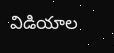విడియాల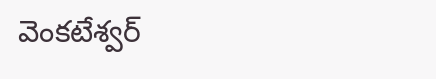వెంకటేశ్వర్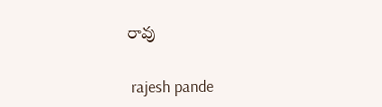రావు


 rajesh pande